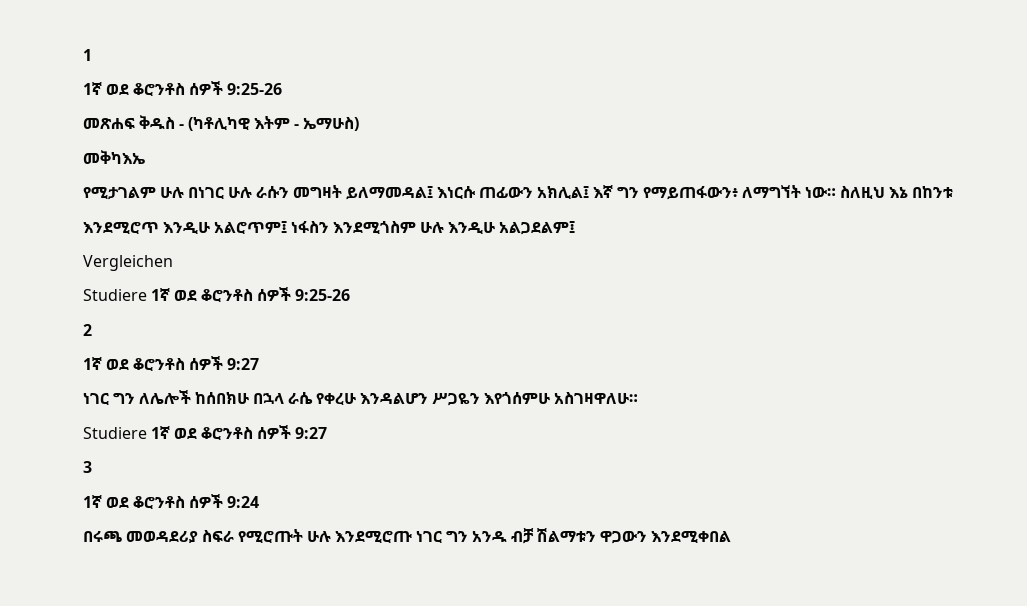1
1ኛ ወደ ቆሮንቶስ ሰዎች 9:25-26
መጽሐፍ ቅዱስ - (ካቶሊካዊ እትም - ኤማሁስ)
መቅካእኤ
የሚታገልም ሁሉ በነገር ሁሉ ራሱን መግዛት ይለማመዳል፤ እነርሱ ጠፊውን አክሊል፤ እኛ ግን የማይጠፋውን፥ ለማግኘት ነው። ስለዚህ እኔ በከንቱ እንደሚሮጥ እንዲሁ አልሮጥም፤ ነፋስን እንደሚጎስም ሁሉ እንዲሁ አልጋደልም፤
Vergleichen
Studiere 1ኛ ወደ ቆሮንቶስ ሰዎች 9:25-26
2
1ኛ ወደ ቆሮንቶስ ሰዎች 9:27
ነገር ግን ለሌሎች ከሰበክሁ በኋላ ራሴ የቀረሁ እንዳልሆን ሥጋዬን እየጎሰምሁ አስገዛዋለሁ።
Studiere 1ኛ ወደ ቆሮንቶስ ሰዎች 9:27
3
1ኛ ወደ ቆሮንቶስ ሰዎች 9:24
በሩጫ መወዳደሪያ ስፍራ የሚሮጡት ሁሉ እንደሚሮጡ ነገር ግን አንዱ ብቻ ሽልማቱን ዋጋውን እንደሚቀበል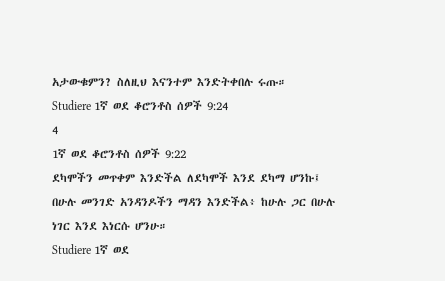አታውቁምን? ስለዚህ እናንተም እንድትቀበሉ ሩጡ።
Studiere 1ኛ ወደ ቆሮንቶስ ሰዎች 9:24
4
1ኛ ወደ ቆሮንቶስ ሰዎች 9:22
ደካሞችን መጥቀም እንድችል ለደካሞች እንደ ደካማ ሆንኩ፤ በሁሉ መንገድ አንዳንዶችን ማዳን እንድችል፥ ከሁሉ ጋር በሁሉ ነገር እንደ እነርሱ ሆንሁ።
Studiere 1ኛ ወደ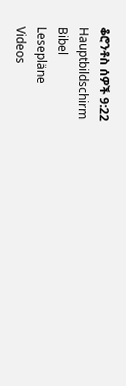ቆሮንቶስ ሰዎች 9:22
Hauptbildschirm
Bibel
Lesepläne
Videos